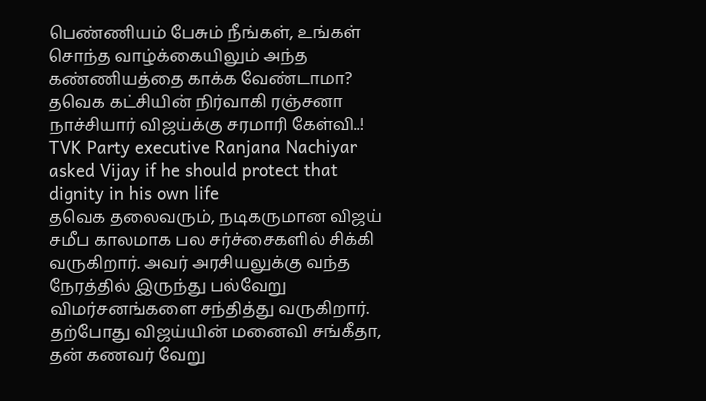பெண்ணியம் பேசும் நீங்கள், உங்கள் சொந்த வாழ்க்கையிலும் அந்த கண்ணியத்தை காக்க வேண்டாமா? தவெக கட்சியின் நிர்வாகி ரஞ்சனா நாச்சியார் விஜய்க்கு சரமாரி கேள்வி..!
TVK Party executive Ranjana Nachiyar asked Vijay if he should protect that dignity in his own life
தவெக தலைவரும், நடிகருமான விஜய் சமீப காலமாக பல சர்ச்சைகளில் சிக்கி வருகிறார். அவர் அரசியலுக்கு வந்த நேரத்தில் இருந்து பல்வேறு விமர்சனங்களை சந்தித்து வருகிறார். தற்போது விஜய்யின் மனைவி சங்கீதா, தன் கணவர் வேறு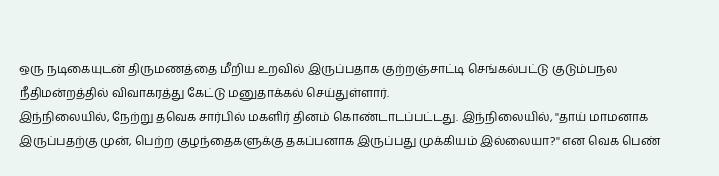ஒரு நடிகையுடன் திருமணத்தை மீறிய உறவில் இருப்பதாக குற்றஞ்சாட்டி செங்கல்பட்டு குடும்பநல நீதிமன்றத்தில் விவாகரத்து கேட்டு மனுதாக்கல் செய்துள்ளார்.
இந்நிலையில், நேற்று தவெக சார்பில் மகளிர் தினம் கொண்டாடப்பட்டது. இந்நிலையில், ''தாய் மாமனாக இருப்பதற்கு முன், பெற்ற குழந்தைகளுக்கு தகப்பனாக இருப்பது முக்கியம் இல்லையா?'' என வெக பெண்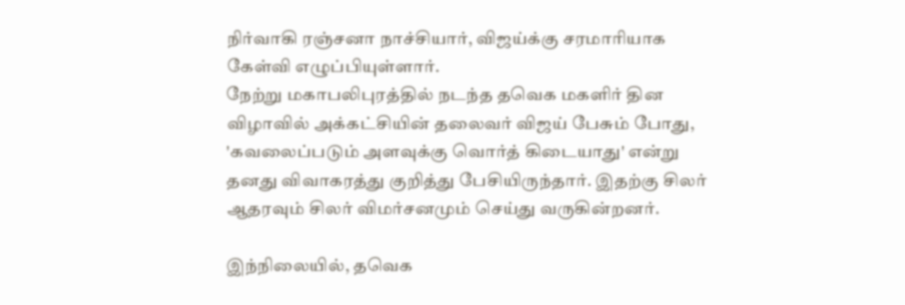நிர்வாகி ரஞ்சனா நாச்சியார், விஜய்க்கு சரமாரியாக கேள்வி எழுப்பியுள்ளார்.
நேற்று மகாபலிபுரத்தில் நடந்த தவெக மகளிர் தின விழாவில் அக்கட்சியின் தலைவர் விஜய் பேசும் போது, 'கவலைப்படும் அளவுக்கு வொர்த் கிடையாது' என்று தனது விவாகரத்து குறித்து பேசியிருந்தார். இதற்கு சிலர் ஆதரவும் சிலர் விமர்சனமும் செய்து வருகின்றனர்.

இந்நிலையில், தவெக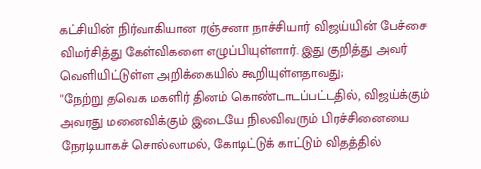கட்சியின் நிர்வாகியான ரஞ்சனா நாச்சியார் விஜய்யின் பேச்சை விமர்சித்து கேள்விகளை எழுப்பியுள்ளார். இது குறித்து அவர் வெளியிட்டுள்ள அறிக்கையில் கூறியுள்ளதாவது;
''நேற்று தவெக மகளிர் தினம் கொண்டாடப்பட்டதில், விஜய்க்கும் அவரது மனைவிக்கும் இடையே நிலவிவரும் பிரச்சினையை நேரடியாகச் சொல்லாமல், கோடிட்டுக் காட்டும் விதத்தில்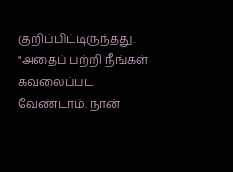குறிப்பிட்டிருந்தது. "அதைப் பற்றி நீங்கள் கவலைப்பட வேண்டாம். நான்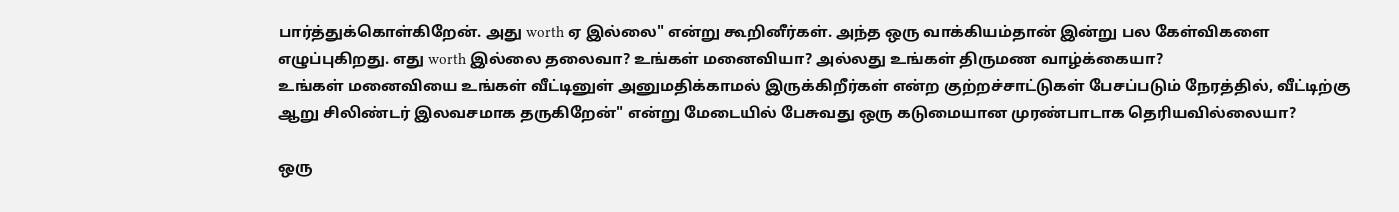பார்த்துக்கொள்கிறேன். அது worth ஏ இல்லை" என்று கூறினீர்கள். அந்த ஒரு வாக்கியம்தான் இன்று பல கேள்விகளை எழுப்புகிறது. எது worth இல்லை தலைவா? உங்கள் மனைவியா? அல்லது உங்கள் திருமண வாழ்க்கையா?
உங்கள் மனைவியை உங்கள் வீட்டினுள் அனுமதிக்காமல் இருக்கிறீர்கள் என்ற குற்றச்சாட்டுகள் பேசப்படும் நேரத்தில், வீட்டிற்கு ஆறு சிலிண்டர் இலவசமாக தருகிறேன்" என்று மேடையில் பேசுவது ஒரு கடுமையான முரண்பாடாக தெரியவில்லையா?

ஒரு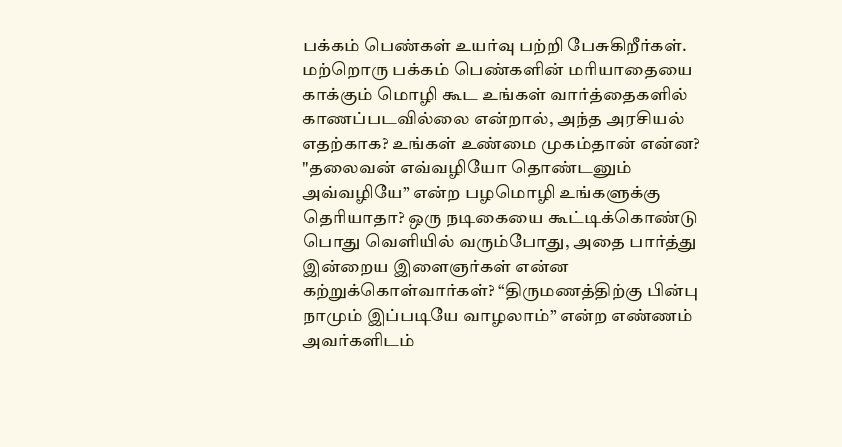பக்கம் பெண்கள் உயர்வு பற்றி பேசுகிறீர்கள். மற்றொரு பக்கம் பெண்களின் மரியாதையை காக்கும் மொழி கூட உங்கள் வார்த்தைகளில் காணப்படவில்லை என்றால், அந்த அரசியல் எதற்காக? உங்கள் உண்மை முகம்தான் என்ன?
"தலைவன் எவ்வழியோ தொண்டனும் அவ்வழியே” என்ற பழமொழி உங்களுக்கு தெரியாதா? ஒரு நடிகையை கூட்டிக்கொண்டு பொது வெளியில் வரும்போது, அதை பார்த்து இன்றைய இளைஞர்கள் என்ன கற்றுக்கொள்வார்கள்? “திருமணத்திற்கு பின்பு நாமும் இப்படியே வாழலாம்” என்ற எண்ணம் அவர்களிடம்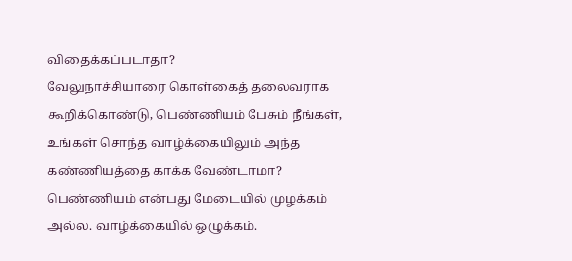விதைக்கப்படாதா?
வேலுநாச்சியாரை கொள்கைத் தலைவராக கூறிக்கொண்டு, பெண்ணியம் பேசும் நீங்கள், உங்கள் சொந்த வாழ்க்கையிலும் அந்த கண்ணியத்தை காக்க வேண்டாமா? பெண்ணியம் என்பது மேடையில் முழக்கம் அல்ல. வாழ்க்கையில் ஒழுக்கம்.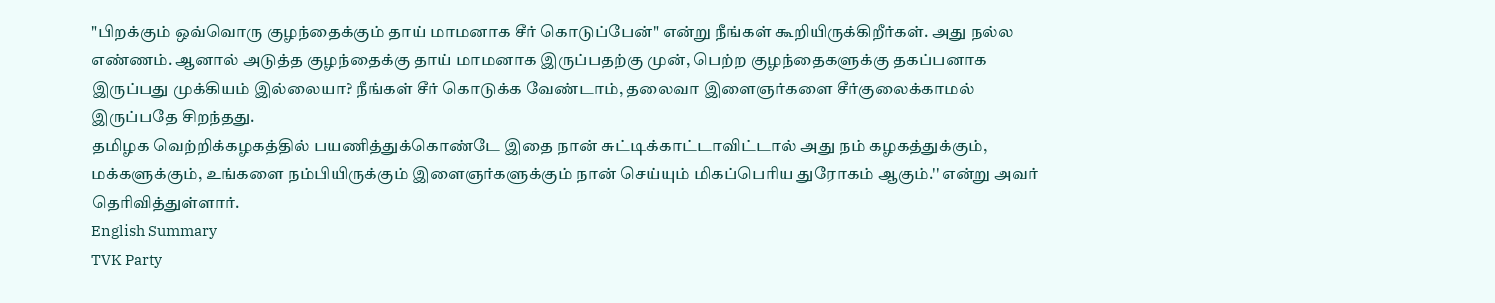"பிறக்கும் ஒவ்வொரு குழந்தைக்கும் தாய் மாமனாக சீர் கொடுப்பேன்" என்று நீங்கள் கூறியிருக்கிறீர்கள். அது நல்ல எண்ணம். ஆனால் அடுத்த குழந்தைக்கு தாய் மாமனாக இருப்பதற்கு முன், பெற்ற குழந்தைகளுக்கு தகப்பனாக இருப்பது முக்கியம் இல்லையா? நீங்கள் சீர் கொடுக்க வேண்டாம், தலைவா இளைஞர்களை சீர்குலைக்காமல் இருப்பதே சிறந்தது.
தமிழக வெற்றிக்கழகத்தில் பயணித்துக்கொண்டே இதை நான் சுட்டிக்காட்டாவிட்டால் அது நம் கழகத்துக்கும், மக்களுக்கும், உங்களை நம்பியிருக்கும் இளைஞர்களுக்கும் நான் செய்யும் மிகப்பெரிய துரோகம் ஆகும்.'' என்று அவர் தெரிவித்துள்ளார்.
English Summary
TVK Party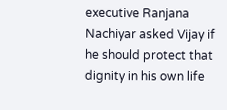executive Ranjana Nachiyar asked Vijay if he should protect that dignity in his own life